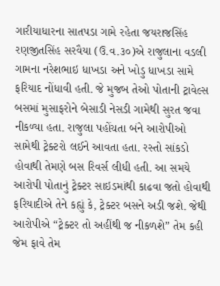ગારીયાધારના સાતપડા ગામે રહેતા જયરાજસિંહ રણજીતસિંહ સરવૈયા (ઉ.વ.૩૦)એ રાજુલાના વડલી ગામના નરેશભાઇ ધાખડા અને ખોડુ ધાખડા સામે ફરિયાદ નોંધાવી હતી. જે મુજબ તેઓ પોતાની ટ્રાવેલ્સ બસમાં મુસાફરોને બેસાડી નેસડી ગામેથી સુરત જવા નીકળ્યા હતા. રાજુલા પહોંચતા બંને આરોપીઓ સામેથી ટ્રેક્ટરો લઈને આવતા હતા. રસ્તો સાંકડો હોવાથી તેમણે બસ રિવર્સ લીધી હતી. આ સમયે આરોપી પોતાનું ટ્રેક્ટર સાઇડમાંથી કાઢવા જતો હોવાથી ફરિયાદીએ તેને કહ્યું કે, ટ્રેક્ટર બસને અડી જશે. જેથી આરોપીએ “ટ્રેક્ટર તો અહીંથી જ નીકળશે” તેમ કહી જેમ ફાવે તેમ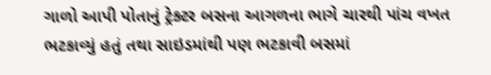ગાળો આપી પોતાનું ટ્રેક્ટર બસના આગળના ભાગે ચારથી પાંચ વખત ભટકાવ્યું હતું તથા સાઇડમાંથી પણ ભટકાવી બસમાં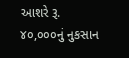આશરે રૂ. ૪૦,૦૦૦નું નુકસાન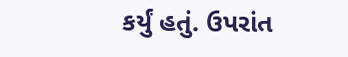કર્યું હતું. ઉપરાંત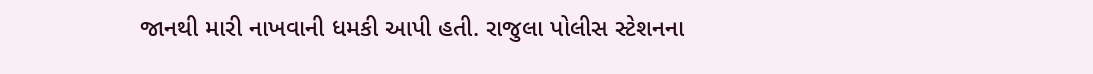જાનથી મારી નાખવાની ધમકી આપી હતી. રાજુલા પોલીસ સ્ટેશનના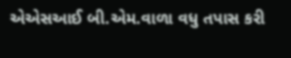એએસઆઈ બી.એમ.વાળા વધુ તપાસ કરી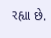રહ્યા છે.